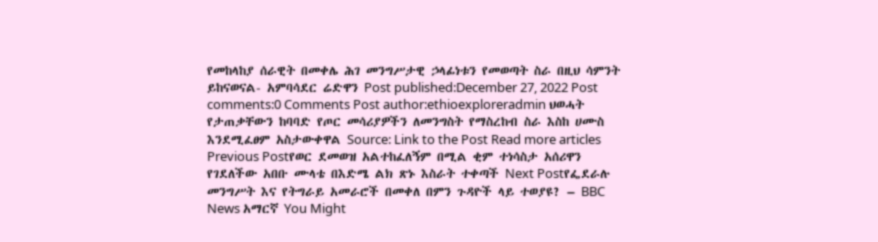የመከላከያ ሰራዊት በመቀሌ ሕገ መንግሥታዊ ኃላፊነቱን የመወጣት ስራ በዚህ ሳምንት ይከናወናል- አምባሳደር ሬድዋን Post published:December 27, 2022 Post comments:0 Comments Post author:ethioexploreradmin ህወሓት የታጠቃቸውን ከባባድ የጦር መሳሪያዎችን ለመንግስት የማስረከብ ስራ እስከ ሀሙስ እንደሚፈፀም አስታውቀዋል Source: Link to the Post Read more articles Previous Postየወር ደመወዝ አልተከፈለኝም በሚል ቂም ተነሳስታ አሰሪዋን የገደለችው አበቡ ሙላቴ በእድሜ ልክ ጽኑ እስራት ተቀጣች Next Postየፌደራሉ መንግሥት እና የትግራይ አመራሮች በመቀለ በምን ጉዳዮች ላይ ተወያዩ? – BBC News አማርኛ You Might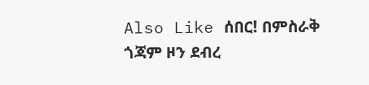Also Like ሰበር! በምስራቅ ጎጃም ዞን ደብረ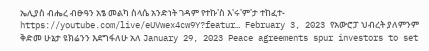ኤሊያስ ብሔረ ብፁዓን አፄ መልካ ስላሴ አንድነት ገዳም የተኩ'ስ እ'ሩ'ም'ታ ተከፈተ- https://youtube.com/live/eUVwex4cw9Y?featur… February 3, 2023 የአውሮፓ ህብረት ያለምንም ቅድመ ሁኔታ ዩክሬንን እደግፋለሁ አለ January 29, 2023 Peace agreements spur investors to set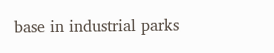base in industrial parks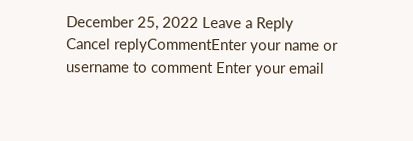December 25, 2022 Leave a Reply Cancel replyCommentEnter your name or username to comment Enter your email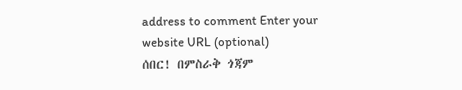address to comment Enter your website URL (optional)
ሰበር! በምስራቅ ጎጃም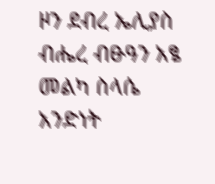ዞን ደብረ ኤሊያስ ብሔረ ብፁዓን አፄ መልካ ስላሴ አንድነት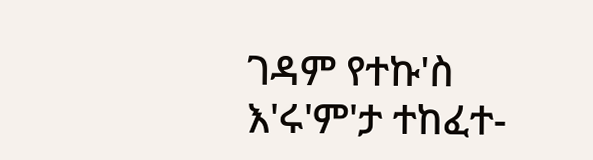ገዳም የተኩ'ስ እ'ሩ'ም'ታ ተከፈተ-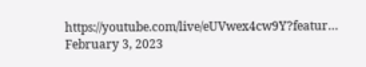https://youtube.com/live/eUVwex4cw9Y?featur… February 3, 2023